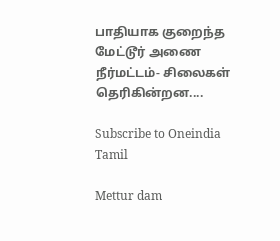பாதியாக குறைந்த மேட்டூர் அணை நீர்மட்டம்- சிலைகள் தெரிகின்றன....

Subscribe to Oneindia Tamil

Mettur dam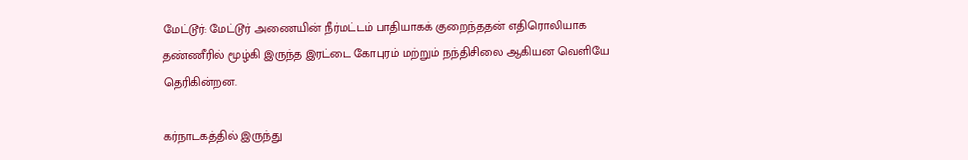மேட்டூர்: மேட்டூர் அணையின் நீர்மட்டம் பாதியாகக் குறைந்ததன் எதிரொலியாக தண்ணீரில் மூழ்கி இருந்த இரட்டை கோபுரம் மற்றும் நந்திசிலை ஆகியன வெளியே தெரிகின்றன.

கர்நாடகத்தில் இருந்து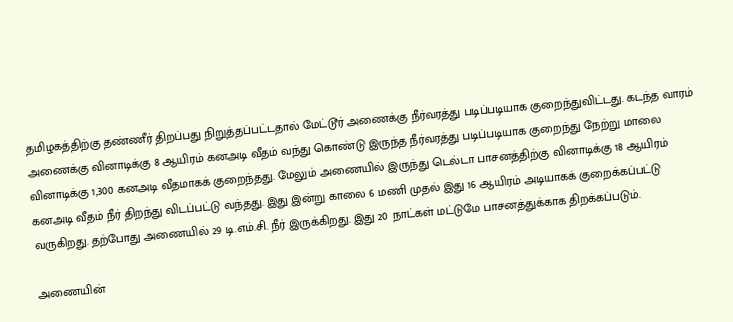தமிழகத்திற்கு தண்ணீர் திறப்பது நிறுத்தப்பட்டதால் மேட்டூர் அணைக்கு நீர்வரத்து படிப்படியாக குறைந்துவிட்டது. கடந்த வாரம் அணைக்கு வினாடிக்கு 8 ஆயிரம் கனஅடி வீதம் வந்து கொண்டு இருந்த நீர்வரத்து படிப்படியாக குறைந்து நேற்று மாலை வினாடிக்கு 1,300 கனஅடி வீதமாகக் குறைந்தது. மேலும் அணையில் இருந்து டெல்டா பாசனத்திற்கு வினாடிக்கு 18 ஆயிரம் கனஅடி வீதம் நீர் திறந்து விடப்பட்டு வந்தது. இது இன்று காலை 6 மணி முதல் இது 16 ஆயிரம் அடியாகக் குறைக்கப்பட்டு வருகிறது. தற்போது அணையில் 29 டி.எம்.சி. நீர் இருக்கிறது. இது 20 நாட்கள் மட்டுமே பாசனத்துக்காக திறக்கப்படும்.

அணையின்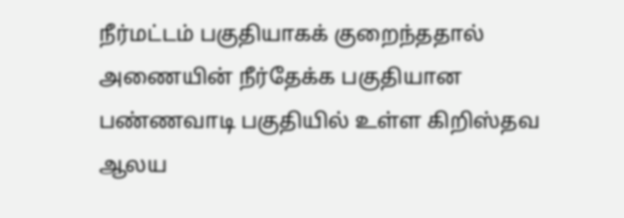நீர்மட்டம் பகுதியாகக் குறைந்ததால் அணையின் நீர்தேக்க பகுதியான பண்ணவாடி பகுதியில் உள்ள கிறிஸ்தவ ஆலய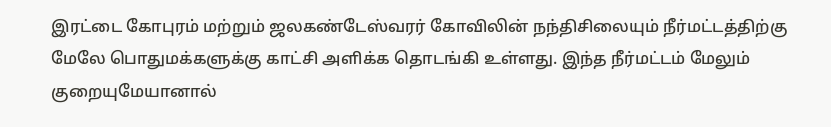இரட்டை கோபுரம் மற்றும் ஜலகண்டேஸ்வரர் கோவிலின் நந்திசிலையும் நீர்மட்டத்திற்கு மேலே பொதுமக்களுக்கு காட்சி அளிக்க தொடங்கி உள்ளது. இந்த நீர்மட்டம் மேலும் குறையுமேயானால்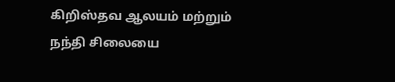கிறிஸ்தவ ஆலயம் மற்றும் நந்தி சிலையை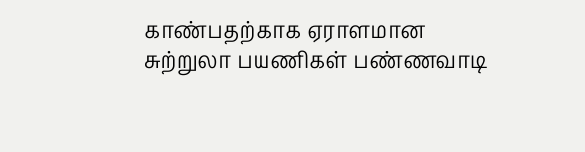காண்பதற்காக ஏராளமான சுற்றுலா பயணிகள் பண்ணவாடி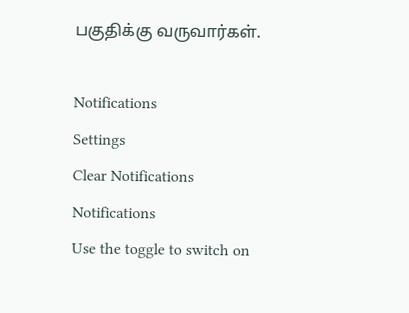பகுதிக்கு வருவார்கள்.

Notifications
Settings
Clear Notifications
Notifications
Use the toggle to switch on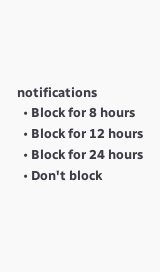notifications
  • Block for 8 hours
  • Block for 12 hours
  • Block for 24 hours
  • Don't block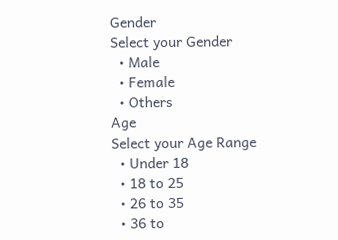Gender
Select your Gender
  • Male
  • Female
  • Others
Age
Select your Age Range
  • Under 18
  • 18 to 25
  • 26 to 35
  • 36 to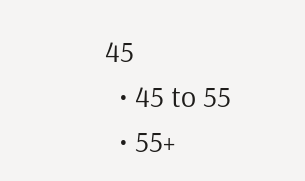45
  • 45 to 55
  • 55+